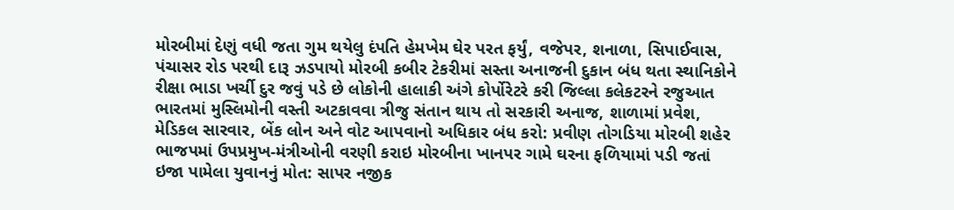મોરબીમાં દેણું વધી જતા ગુમ થયેલુ દંપતિ હેમખેમ ઘેર પરત ફર્યું, વજેપર, શનાળા, સિપાઈવાસ, પંચાસર રોડ પરથી દારૂ ઝડપાયો મોરબી કબીર ટેકરીમાં સસ્તા અનાજની દુકાન બંધ થતા સ્થાનિકોને રીક્ષા ભાડા ખર્ચી દુર જવું પડે છે લોકોની હાલાકી અંગે કોર્પોરેટરે કરી જિલ્લા કલેકટરને રજુઆત ભારતમાં મુસ્લિમોની વસ્તી અટકાવવા ત્રીજુ સંતાન થાય તો સરકારી અનાજ, શાળામાં પ્રવેશ, મેડિકલ સારવાર, બેંક લોન અને વોટ આપવાનો અધિકાર બંધ કરો: પ્રવીણ તોગડિયા મોરબી શહેર ભાજપમાં ઉપપ્રમુખ-મંત્રીઓની વરણી કરાઇ મોરબીના ખાનપર ગામે ઘરના ફળિયામાં પડી જતાં ઇજા પામેલા યુવાનનું મોત: સાપર નજીક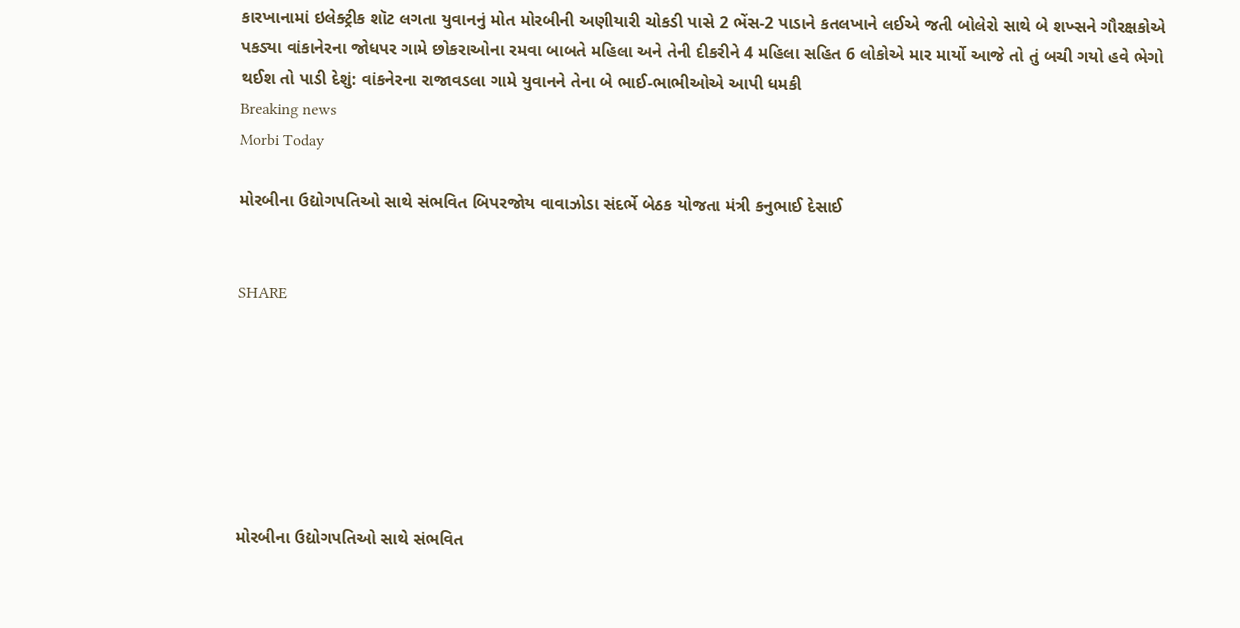કારખાનામાં ઇલેક્ટ્રીક શૉટ લગતા યુવાનનું મોત મોરબીની અણીયારી ચોકડી પાસે 2 ભેંસ-2 પાડાને કતલખાને લઈએ જતી બોલેરો સાથે બે શખ્સને ગૌરક્ષકોએ પકડ્યા વાંકાનેરના જોધપર ગામે છોકરાઓના રમવા બાબતે મહિલા અને તેની દીકરીને 4 મહિલા સહિત 6 લોકોએ માર માર્યો આજે તો તું બચી ગયો હવે ભેગો થઈશ તો પાડી દેશું: વાંકનેરના રાજાવડલા ગામે યુવાનને તેના બે ભાઈ-ભાભીઓએ આપી ધમકી
Breaking news
Morbi Today

મોરબીના ઉદ્યોગપતિઓ સાથે સંભવિત બિપરજોય વાવાઝોડા સંદર્ભે બેઠક યોજતા મંત્રી કનુભાઈ દેસાઈ


SHARE







મોરબીના ઉદ્યોગપતિઓ સાથે સંભવિત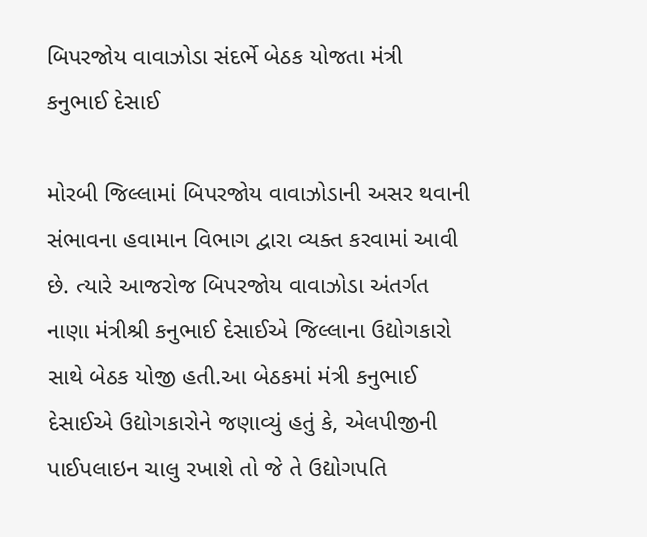બિપરજોય વાવાઝોડા સંદર્ભે બેઠક યોજતા મંત્રી કનુભાઈ દેસાઈ

મોરબી જિલ્લામાં બિપરજોય વાવાઝોડાની અસર થવાની સંભાવના હવામાન વિભાગ દ્વારા વ્યક્ત કરવામાં આવી છે. ત્યારે આજરોજ બિપરજોય વાવાઝોડા અંતર્ગત નાણા મંત્રીશ્રી કનુભાઈ દેસાઈએ જિલ્લાના ઉદ્યોગકારો સાથે બેઠક યોજી હતી.આ બેઠકમાં મંત્રી કનુભાઈ દેસાઈએ ઉદ્યોગકારોને જણાવ્યું હતું કે, એલપીજીની પાઈપલાઇન ચાલુ રખાશે તો જે તે ઉદ્યોગપતિ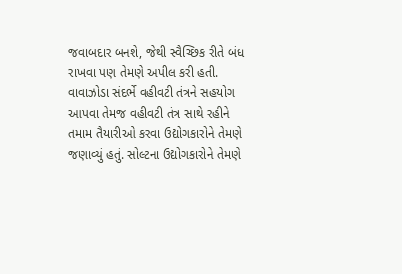જવાબદાર બનશે, જેથી સ્વૈચ્છિક રીતે બંધ રાખવા પણ તેમણે અપીલ કરી હતી. વાવાઝોડા સંદર્ભે વહીવટી તંત્રને સહયોગ આપવા તેમજ વહીવટી તંત્ર સાથે રહીને તમામ તૈયારીઓ કરવા ઉદ્યોગકારોને તેમણે જણાવ્યું હતું. સોલ્ટના ઉદ્યોગકારોને તેમણે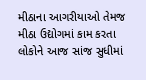મીઠાના આગરીયાઓ તેમજ મીઠા ઉદ્યોગમાં કામ કરતા લોકોને આજ સાંજ સુધીમાં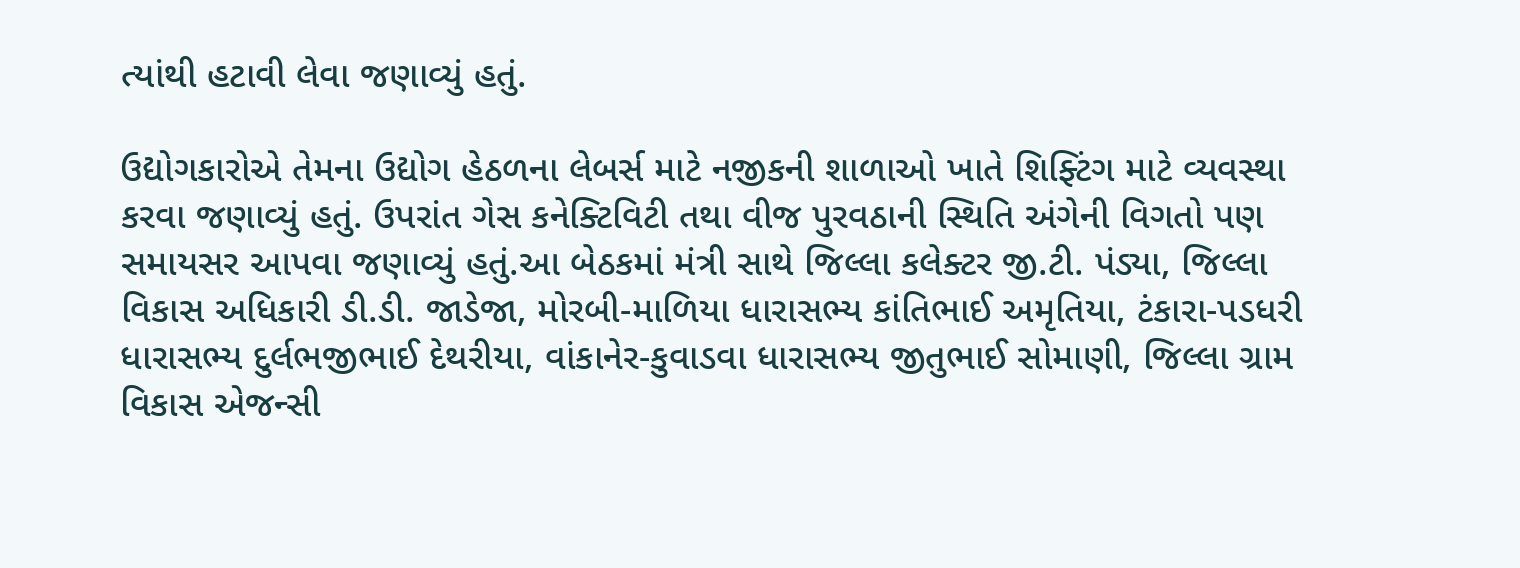ત્યાંથી હટાવી લેવા જણાવ્યું હતું.

ઉદ્યોગકારોએ તેમના ઉદ્યોગ હેઠળના લેબર્સ માટે નજીકની શાળાઓ ખાતે શિફ્ટિંગ માટે વ્યવસ્થા કરવા જણાવ્યું હતું. ઉપરાંત ગેસ કનેક્ટિવિટી તથા વીજ પુરવઠાની સ્થિતિ અંગેની વિગતો પણ સમાયસર આપવા જણાવ્યું હતું.આ બેઠકમાં મંત્રી સાથે જિલ્લા કલેક્ટર જી.ટી. પંડ્યા, જિલ્લા વિકાસ અધિકારી ડી.ડી. જાડેજા, મોરબી-માળિયા ધારાસભ્ય કાંતિભાઈ અમૃતિયા, ટંકારા-પડધરી ધારાસભ્ય દુર્લભજીભાઈ દેથરીયા, વાંકાનેર-કુવાડવા ધારાસભ્ય જીતુભાઈ સોમાણી, જિલ્લા ગ્રામ વિકાસ એજન્સી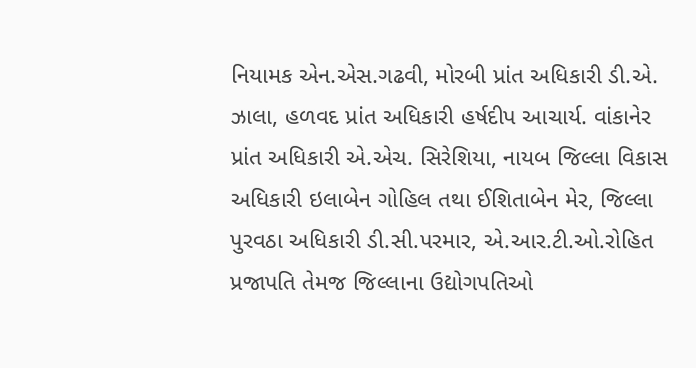નિયામક એન.એસ.ગઢવી, મોરબી પ્રાંત અધિકારી ડી.એ. ઝાલા, હળવદ પ્રાંત અધિકારી હર્ષદીપ આચાર્ય. વાંકાનેર પ્રાંત અધિકારી એ.એચ. સિરેશિયા, નાયબ જિલ્લા વિકાસ અધિકારી ઇલાબેન ગોહિલ તથા ઈશિતાબેન મેર, જિલ્લા પુરવઠા અધિકારી ડી.સી.પરમાર, એ.આર.ટી.ઓ.રોહિત પ્રજાપતિ તેમજ જિલ્લાના ઉદ્યોગપતિઓ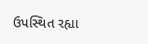ઉપસ્થિત રહ્યા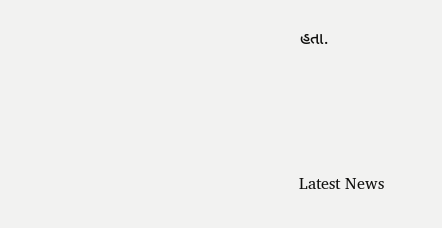હતા.






Latest News